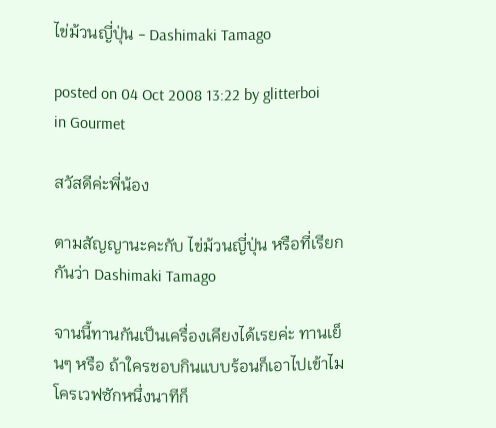ไข่ม้วนญี่ปุ่น - Dashimaki Tamago

posted on 04 Oct 2008 13:22 by glitterboi  in Gourmet

สวัสดีค่ะพี่น้อง

ตามสัญญานะคะกับ ไข่ม้วนญี่ปุ่น หรือที่เรียกกันว่า Dashimaki Tamago

จานนี้ทานกันเป็นเครื่องเคียงได้เรยค่ะ ทานเย็นๆ หรือ ถ้าใครชอบกินแบบร้อนก็เอาไปเข้าไมโครเวฟซักหนึ่งนาทีก็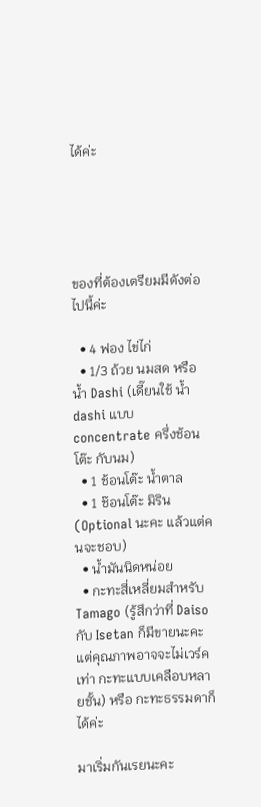ได้ค่ะ





ของที่ต้องเตรียมมีดังต่อไปนี้ค่ะ

  • 4 ฟอง ไข่ไก่
  • 1/3 ถ้วย นมสด หรือ น้ำ Dashi (เดี๊ยนใช้ น้ำ dashi แบบ concentrate ครึ่งช้อนโต๊ะ กับนม)
  • 1 ช้อนโต๊ะ น้ำตาล
  • 1 ช๊อนโต๊ะ มิริน (Optional นะคะ แล้วแต่คนจะชอบ)
  • น้ำมันนิดหน่อย
  • กะทะสี่เหลี่ยมสำหรับ Tamago (รู้สึกว่าที่ Daiso กับ Isetan ก็มีขายนะคะ แต่คุณภาพอาจจะไม่เวร์คเท่า กะทะแบบเคลือบหลายชั้น) หรือ กะทะธรรมดาก็ได้ค่ะ

มาเริ่มกันเรยนะคะ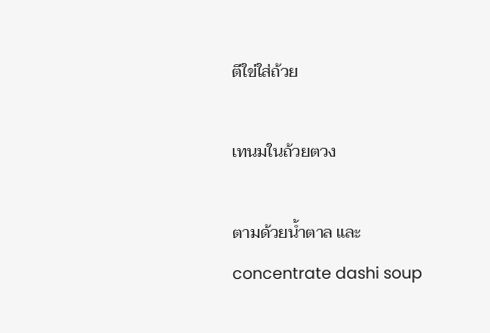ตีใข่ใส่ถ้วย

เทนมในถ้วยตวง

ตามด้วยน้ำตาล และ concentrate dashi soup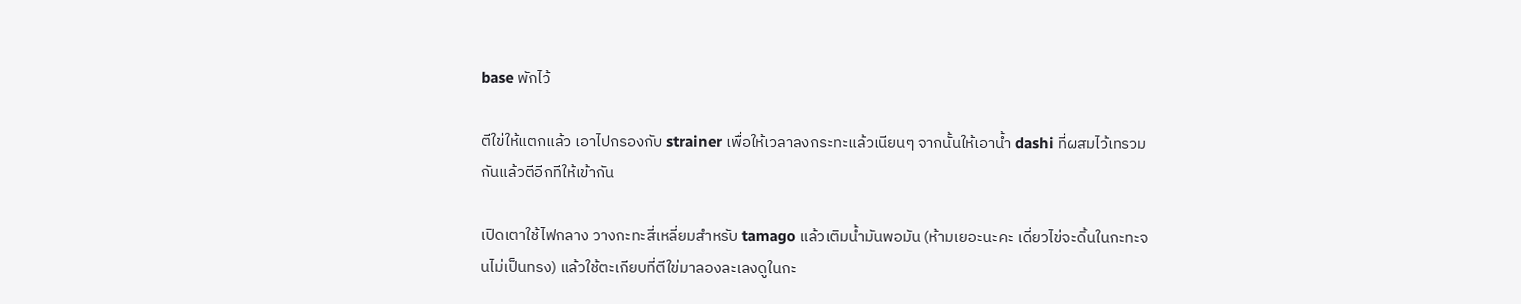base พักไว้

ตีใข่ให้แตกแล้ว เอาไปกรองกับ strainer เพื่อให้เวลาลงกระทะแล้วเนียนๆ จากนั้นให้เอาน้ำ dashi ที่ผสมไว้เทรวมกันแล้วตีอีกทีให้เข้ากัน

เปิดเตาใช้ไฟกลาง วางกะทะสี่เหลี่ยมสำหรับ tamago แล้วเติมน้ำมันพอมัน (ห้ามเยอะนะคะ เดี่ยวไข่จะดิ้นในกะทะจนไม่เป็นทรง) แล้วใช้ตะเกียบที่ตีใข่มาลองละเลงดูในกะ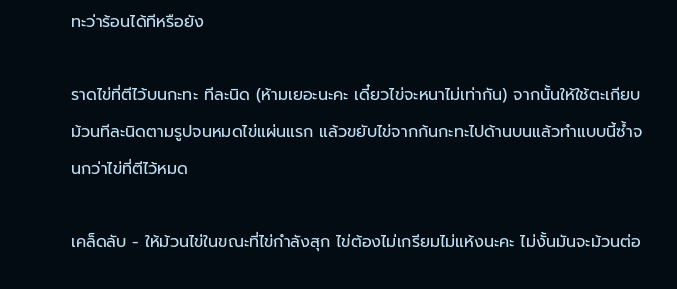ทะว่าร้อนได้ทีหรือยัง

ราดไข่ที่ตีไว้บนกะทะ ทีละนิด (ห้ามเยอะนะคะ เดี๋ยวไข่จะหนาไม่เท่ากัน) จากนั้นให้ใช้ตะเกียบม้วนทีละนิดตามรูปจนหมดไข่แผ่นแรก แล้วขยับไข่จากก้นกะทะไปด้านบนแล้วทำแบบนี้ซ้ำจนกว่าไข่ที่ตีไว้หมด

เคล็ดลับ - ให้ม้วนไข่ในขณะที่ไข่กำลังสุก ไข่ต้องไม่เกรียมไม่แห้งนะคะ ไม่งั้นมันจะม้วนต่อ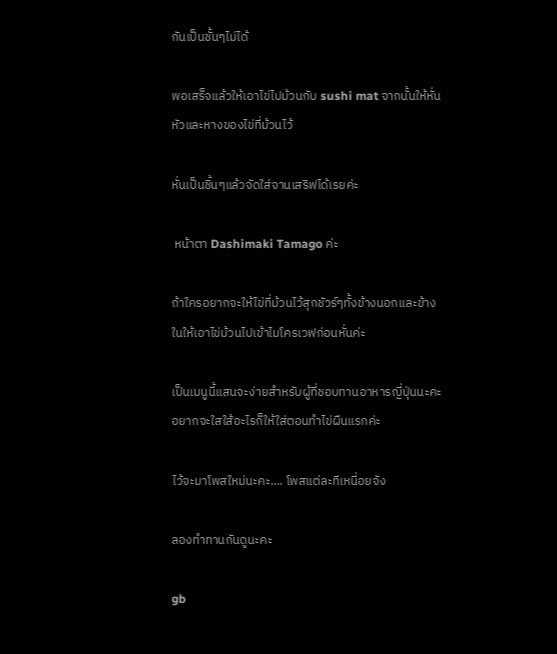กันเป็นชั้นๆไม่ได้

พอเสร็จแล้วให้เอาไข่ไปม้วนกับ sushi mat จากนั้นให้หั่นหัวและหางของไข่ที่ม้วนไว้

หั่นเป็นชิ้นๆแล้วจัดใส่จานเสริฟได้เรยค่ะ

 หน้าตา Dashimaki Tamago ค่ะ

ถ้าใครอยากจะให้ไข่ที่ม้วนไว้สุกชัวร์ๆทั้งข้างนอกและข้างในให้เอาไข่ม้วนไปเข้าไมโครเวฟก่อนหั่นค่ะ

เป็นเมนูนี้แสนจะง่ายสำหรับผู้ที่ชอบทานอาหารญี่ปุ่นนะคะ  อยากจะใสใส้อะไรก็ให้ใส่ตอนทำไข่ผืนแรกค่ะ

ไว้จะมาโพสใหม่นะคะ.... โพสแต่ละทีเหนี่อยจัง

ลองทำทานกันดูนะคะ

gb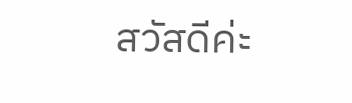สวัสดีค่ะ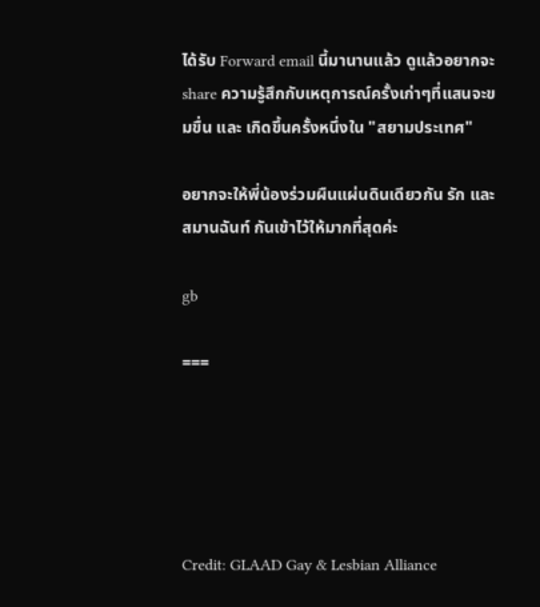ได้รับ Forward email นี้มานานแล้ว ดูแล้วอยากจะ share ความรู้สึกกับเหตุการณ์ครั้งเก่าๆที่แสนจะขมขื่น และ เกิดขึ้นครั้งหนึ่งใน "สยามประเทศ"

อยากจะให้พี่น้องร่วมผืนแผ่นดินเดียวกัน รัก และ สมานฉันท์ กันเข้าไว้ให้มากที่สุดค่ะ

gb

===





Credit: GLAAD Gay & Lesbian Alliance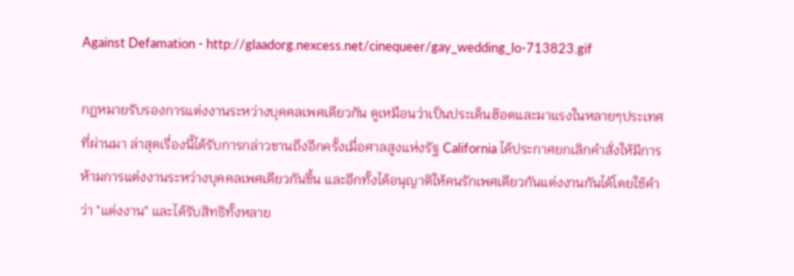Against Defamation - http://glaadorg.nexcess.net/cinequeer/gay_wedding_lo-713823.gif

กฏหมายรับรองการแต่งงานระหว่างบุคคลเพศเดียวกัน ดูเหมือนว่าเป็นประเด็นฮ๊อตและมาแรงในหลายๆประเทศที่ผ่านมา ล่าสุดเรื่องนี้ได้รับการกล่าวขานถึงอีกครั้งเมื่อศาลสูงแห่งรัฐ California ได้ประกาศยกเลิกคำสั่งให้มีการห้ามการแต่งงานระหว่างบุคคลเพศเดียวกันขึ้น และอีกทั้งได้อนุญาติให้คนรักเพศเดียวกันแต่งงานกันได้โดยใช้คำว่า "แต่งงาน" และได้รับสิทธิทั้งหลาย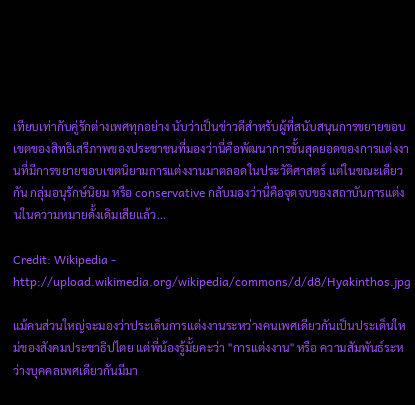เทียบเท่ากับคู่รักต่างเพศทุกอย่าง นับว่าเป็นข่าวดีสำหรับผู้ที่สนับสนุนการขยายขอบเขตของสิทธิเสรีภาพของประชาชนที่มองว่านี่คือพัฒนาการขั้นสุดยอดของการแต่งงานที่มีการขยายขอบเขตนิยามการแต่งงานมาตลอดในประวัติศาสตร์ แต่ในขณะเดียวกัน กลุ่มอนุรักษ์นิยม หรือ conservative กลับมองว่านี่คือจุดจบของสถาบันการแต่งนในความหมายดั้งเดิมเสียแล้ว...

Credit: Wikipedia - http://upload.wikimedia.org/wikipedia/commons/d/d8/Hyakinthos.jpg

แม้คนส่วนใหญ่จะมองว่าประเด็นการแต่งงานระหว่างคนเพศเดียวกันเป็นประเด็นใหม่ของสังคมประชาธิปไตย แต่พี่น้องรู้มั้ยคะว่า "การแต่งงาน" หรือ ความสัมพันธ์ระหว่างบุคคลเพศเดียวกันมีมา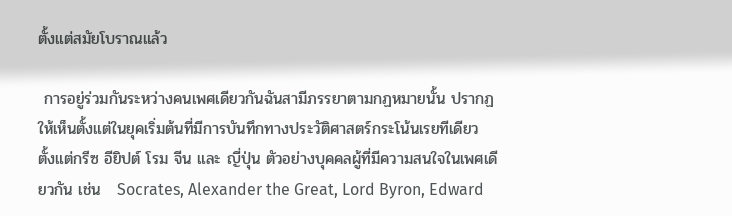ตั้งแต่สมัยโบราณแล้ว

 การอยู่ร่วมกันระหว่างคนเพศเดียวกันฉันสามีภรรยาตามกฏหมายนั้น ปรากฏให้เห็นตั้งแต่ในยุคเริ่มต้นที่มีการบันทึกทางประวัติศาสตร์กระโน้นเรยทีเดียว ตั้งแต่กรีซ อียิปต์ โรม จีน และ ญี่ปุ่น ตัวอย่างบุคคลผู้ที่มีความสนใจในเพศเดียวกัน เช่น   Socrates, Alexander the Great, Lord Byron, Edward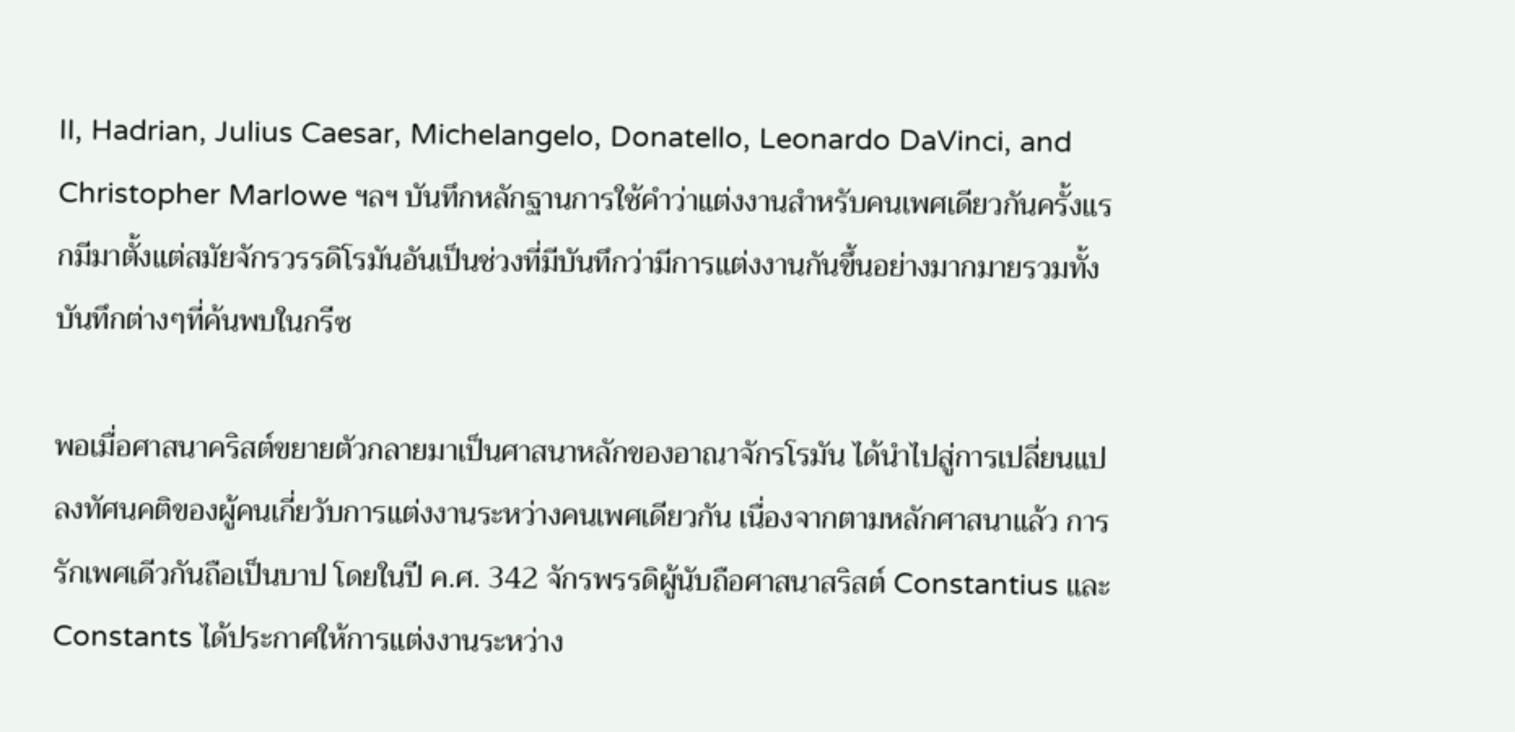II, Hadrian, Julius Caesar, Michelangelo, Donatello, Leonardo DaVinci, and Christopher Marlowe ฯลฯ บันทึกหลักฐานการใช้คำว่าแต่งงานสำหรับคนเพศเดียวกันครั้งแรกมีมาตั้งแต่สมัยจักรวรรดิโรมันอันเป็นช่วงที่มีบันทึกว่ามีการแต่งงานกันขึ้นอย่างมากมายรวมทั้งบันทึกต่างๆที่ค้นพบในกรีซ

พอเมื่อศาสนาคริสต์ขยายตัวกลายมาเป็นศาสนาหลักของอาณาจักรโรมัน ได้นำไปสู่การเปลี่ยนแปลงทัศนคติของผู้คนเกี่ยวับการแต่งงานระหว่างคนเพศเดียวกัน เนื่องจากตามหลักศาสนาแล้ว การรักเพศเดีวกันถือเป็นบาป โดยในปี ค.ศ. 342 จักรพรรดิผู้นับถือศาสนาสริสต์ Constantius และ Constants ได้ประกาศให้การแต่งงานระหว่าง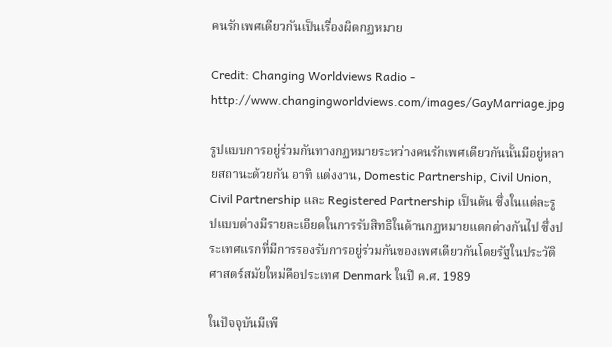คนรักเพศเดียวกันเป็นเรื่องผิดกฏหมาย

Credit: Changing Worldviews Radio - http://www.changingworldviews.com/images/GayMarriage.jpg

รูปแบบการอยู่ร่วมกันทางกฏหมายระหว่างคนรักเพศเดียวกันนั้นมีอยู่หลายสถานะด้วยกัน อาทิ แต่งงาน, Domestic Partnership, Civil Union, Civil Partnership และ Registered Partnership เป็นต้น ซึ่งในแต่ละรูปแบบต่างมีรายละเอียดในการรับสิทธิในด้านกฏหมายแตกต่างกันไป ซึ่งประเทศแรกที่มีการรองรับการอยู่ร่วมกันของเพศเดียวกันโดยรัฐในประวัติศาสตร์สมัยใหม่คือประเทศ Denmark ในปี ค.ศ. 1989

ในปัจจุบันมีเพี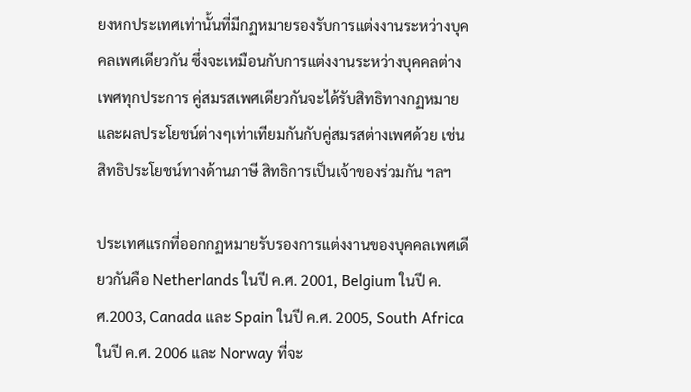ยงหกประเทศเท่านั้นที่มีกฏหมายรองรับการแต่งงานระหว่างบุคคลเพศเดียวกัน ซึ่งจะเหมือนกับการแต่งงานระหว่างบุคคลต่างเพศทุกประการ คู่สมรสเพศเดียวกันจะได้รับสิทธิทางกฏหมายและผลประโยชน์ต่างๆเท่าเทียมกันกับคู่สมรสต่างเพศด้วย เช่น สิทธิประโยชน์ทางด้านภาษี สิทธิการเป็นเจ้าของร่วมกัน ฯลฯ

ประเทศแรกที่ออกกฏหมายรับรองการแต่งงานของบุคคลเพศเดียวกันคือ Netherlands ในปี ค.ศ. 2001, Belgium ในปี ค.ศ.2003, Canada และ Spain ในปี ค.ศ. 2005, South Africa ในปี ค.ศ. 2006 และ Norway ที่จะ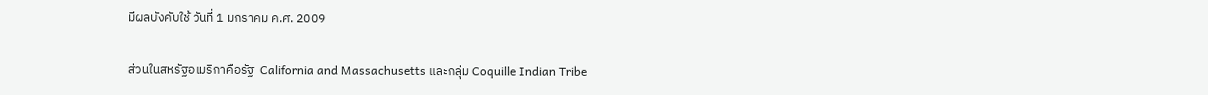มีผลบังคับใช้ วันที่ 1 มกราคม ค.ศ. 2009

ส่วนในสหรัฐอเมริกาคือรัฐ  California and Massachusetts และกลุ่ม Coquille Indian Tribe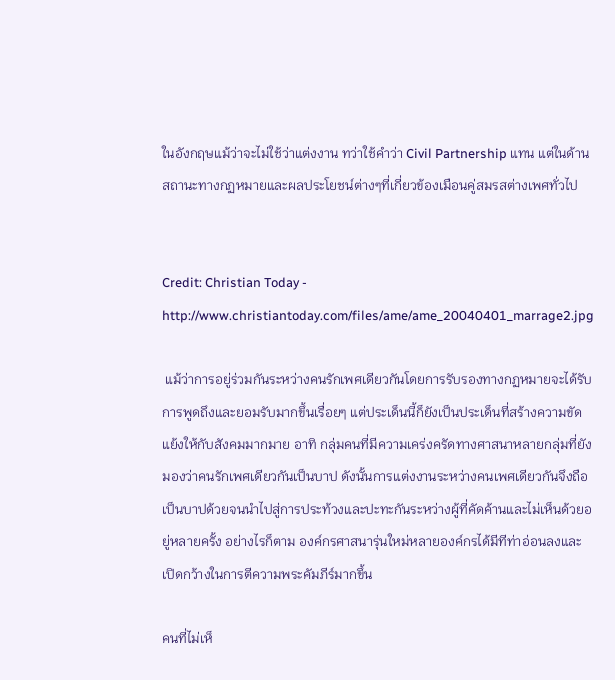ในอังกฤษแม้ว่าจะไม่ใช้ว่าแต่งงาน ทว่าใช้คำว่า Civil Partnership แทน แต่ในด้านสถานะทางกฏหมายและผลประโยชน์ต่างๆที่เกี่ยวข้องเมือนคู่สมรสต่างเพศทั่วไป


Credit: Christian Today - http://www.christiantoday.com/files/ame/ame_20040401_marrage2.jpg

 แม้ว่าการอยู่ร่วมกันระหว่างคนรักเพศเดียวกันโดยการรับรองทางกฏหมายจะได้รับการพูดถึงและยอมรับมากขึ้นเรื่อยๆ แต่ประเด็นนี้ก็ยังเป็นประเด็นที่สร้างความขัดแย้งให้กับสังคมมากมาย อาทิ กลุ่มคนที่มีความเคร่งครัดทางศาสนาหลายกลุ่มที่ยังมองว่าคนรักเพศเดียวกันเป็นบาป ดังนั้นการแต่งงานระหว่างคนเพศเดียวกันจึงถือเป็นบาปด้วยจนนำไปสู่การประท้วงและปะทะกันระหว่างผู้ที่คัดค้านและไม่เห็นด้วยอยู่หลายครั้ง อย่างไรก็ตาม องค์กรศาสนารุ่นใหม่หลายองค์กรได้มีทีท่าอ่อนลงและเปิดกว้างในการตีความพระคัมภีร์มากขึ้น

คนที่ไม่เห็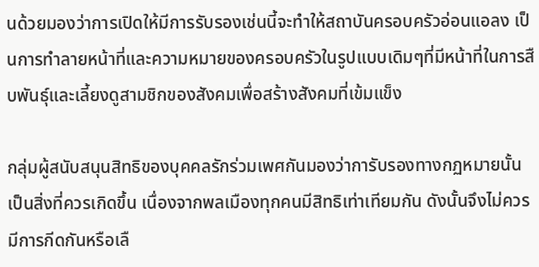นด้วยมองว่าการเปิดให้มีการรับรองเช่นนี้จะทำให้สถาบันครอบครัวอ่อนแอลง เป็นการทำลายหน้าที่และความหมายของครอบครัวในรูปแบบเดิมๆที่มีหน้าที่ในการสืบพันธุ์และเลี้ยงดูสามชิกของสังคมเพื่อสร้างสังคมที่เข้มแข็ง

กลุ่มผู้สนับสนุนสิทธิของบุคคลรักร่วมเพศกันมองว่าการับรองทางกฏหมายนั้นเป็นสิ่งที่ควรเกิดขึ้น เนื่องจากพลเมืองทุกคนมีสิทธิเท่าเทียมกัน ดังนั้นจึงไม่ควรมีการกีดกันหรือเลื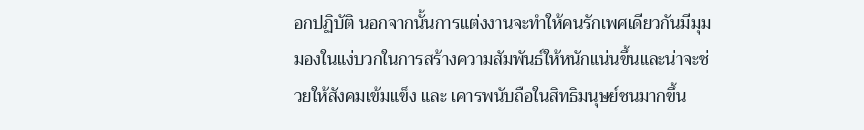อกปฏิบัติ นอกจากนั้นการแต่งงานจะทำให้คนรักเพศเดียวกันมีมุมมองในแง่บวกในการสร้างความสัมพันธ์ให้หนักแน่นขึ้นและน่าจะช่วยให้สังคมเข้มแข็ง และ เคารพนับถือในสิทธิมนุษย์ชนมากขึ้น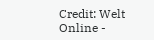Credit: Welt Online -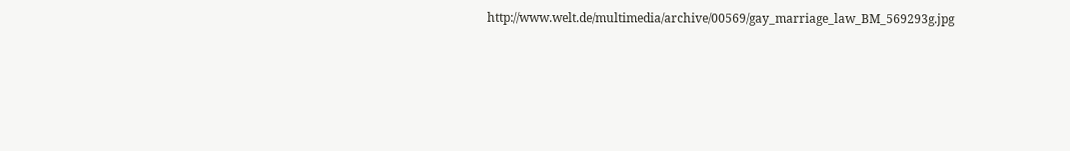http://www.welt.de/multimedia/archive/00569/gay_marriage_law_BM_569293g.jpg